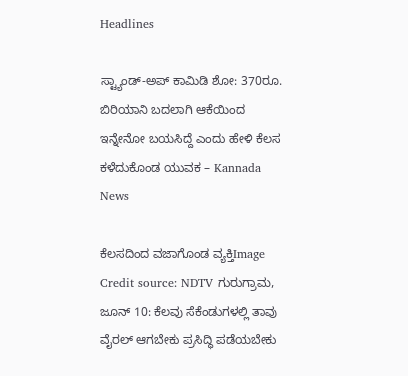Headlines

ಸ್ಟ್ಯಾಂಡ್-ಅಪ್ ಕಾಮಿಡಿ ಶೋ: 370ರೂ. ಬಿರಿಯಾನಿ ಬದಲಾಗಿ ಆಕೆಯಿಂದ ಇನ್ನೇನೋ ಬಯಸಿದ್ದೆ ಎಂದು ಹೇಳಿ ಕೆಲಸ ಕಳೆದುಕೊಂಡ ಯುವಕ – Kannada News

ಕೆಲಸದಿಂದ ವಜಾಗೊಂಡ ವ್ಯಕ್ತಿImage Credit source: NDTV ಗುರುಗ್ರಾಮ, ಜೂನ್ 10: ಕೆಲವು ಸೆಕೆಂಡುಗಳಲ್ಲಿ ತಾವು ವೈರಲ್ ಆಗಬೇಕು ಪ್ರಸಿದ್ಧಿ ಪಡೆಯಬೇಕು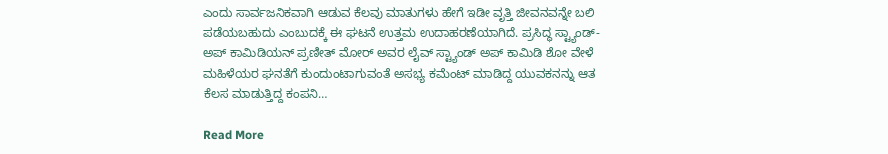ಎಂದು ಸಾರ್ವಜನಿಕವಾಗಿ ಆಡುವ ಕೆಲವು ಮಾತುಗಳು ಹೇಗೆ ಇಡೀ ವೃತ್ತಿ ಜೀವನವನ್ನೇ ಬಲಿ ಪಡೆಯಬಹುದು ಎಂಬುದಕ್ಕೆ ಈ ಘಟನೆ ಉತ್ತಮ ಉದಾಹರಣೆಯಾಗಿದೆ. ಪ್ರಸಿದ್ಧ ಸ್ಟ್ಯಾಂಡ್-ಅಪ್ ಕಾಮಿಡಿಯನ್ ಪ್ರಣೀತ್ ಮೋರ್ ಅವರ ಲೈವ್ ಸ್ಟ್ಯಾಂಡ್ ಅಪ್ ಕಾಮಿಡಿ ಶೋ ವೇಳೆ ಮಹಿಳೆಯರ ಘನತೆಗೆ ಕುಂದುಂಟಾಗುವಂತೆ ಅಸಭ್ಯ ಕಮೆಂಟ್ ಮಾಡಿದ್ದ ಯುವಕನನ್ನು ಆತ ಕೆಲಸ ಮಾಡುತ್ತಿದ್ದ ಕಂಪನಿ…

Read More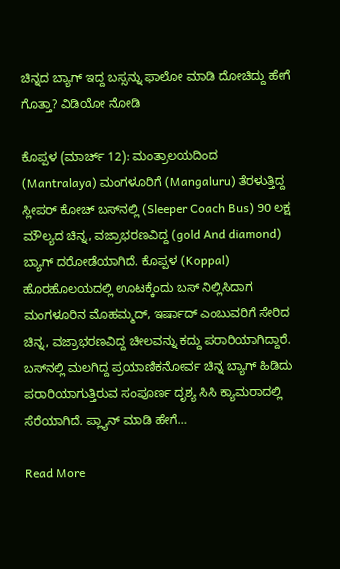ಚಿನ್ನದ ಬ್ಯಾಗ್ ಇದ್ದ ಬಸ್ಸನ್ನು ಫಾಲೋ ಮಾಡಿ ದೋಚಿದ್ದು ಹೇಗೆ ಗೊತ್ತಾ? ವಿಡಿಯೋ ನೋಡಿ

ಕೊಪ್ಪಳ (ಮಾರ್ಚ್ 12): ಮಂತ್ರಾಲಯದಿಂದ (Mantralaya) ಮಂಗಳೂರಿಗೆ (Mangaluru) ತೆರಳುತ್ತಿದ್ದ ಸ್ಲೀಪರ್ ಕೋಚ್ ಬಸ್‌ನಲ್ಲಿ (Sleeper Coach Bus) 90 ಲಕ್ಷ ಮೌಲ್ಯದ ಚಿನ್ನ, ವಜ್ರಾಭರಣವಿದ್ದ (gold And diamond) ಬ್ಯಾಗ್ ದರೋಡೆಯಾಗಿದೆ. ಕೊಪ್ಪಳ (Koppal) ಹೊರಹೊಲಯದಲ್ಲಿ ಊಟಕ್ಕೆಂದು ಬಸ್ ನಿಲ್ಲಿಸಿದಾಗ ಮಂಗಳೂರಿನ ಮೊಹಮ್ಮದ್, ಇರ್ಷಾದ್ ಎಂಬುವರಿಗೆ ಸೇರಿದ ಚಿನ್ನ, ವಜ್ರಾಭರಣವಿದ್ದ ಚೀಲವನ್ನು ಕದ್ದು ಪರಾರಿಯಾಗಿದ್ದಾರೆ. ಬಸ್‌ನಲ್ಲಿ ಮಲಗಿದ್ದ ಪ್ರಯಾಣಿಕನೋರ್ವ ಚಿನ್ನ ಬ್ಯಾಗ್ ಹಿಡಿದು ಪರಾರಿಯಾಗುತ್ತಿರುವ ಸಂಪೂರ್ಣ ದೃಶ್ಯ ಸಿಸಿ ಕ್ಯಾಮರಾದಲ್ಲಿ ಸೆರೆಯಾಗಿದೆ. ಪ್ಲ್ಯಾನ್ ಮಾಡಿ ಹೇಗೆ…

Read More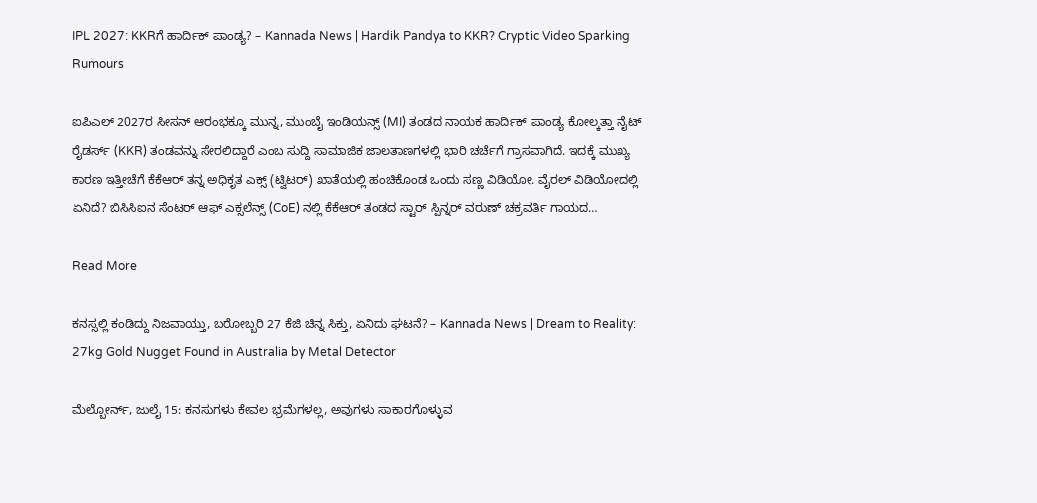IPL 2027: KKRಗೆ ಹಾರ್ದಿಕ್ ಪಾಂಡ್ಯ? – Kannada News | Hardik Pandya to KKR? Cryptic Video Sparking Rumours

ಐಪಿಎಲ್ 2027ರ ಸೀಸನ್‌ ಆರಂಭಕ್ಕೂ ಮುನ್ನ, ಮುಂಬೈ ಇಂಡಿಯನ್ಸ್ (MI) ತಂಡದ ನಾಯಕ ಹಾರ್ದಿಕ್ ಪಾಂಡ್ಯ ಕೋಲ್ಕತ್ತಾ ನೈಟ್ ರೈಡರ್ಸ್ (KKR) ತಂಡವನ್ನು ಸೇರಲಿದ್ದಾರೆ ಎಂಬ ಸುದ್ದಿ ಸಾಮಾಜಿಕ ಜಾಲತಾಣಗಳಲ್ಲಿ ಭಾರಿ ಚರ್ಚೆಗೆ ಗ್ರಾಸವಾಗಿದೆ. ಇದಕ್ಕೆ ಮುಖ್ಯ ಕಾರಣ ಇತ್ತೀಚೆಗೆ ಕೆಕೆಆರ್ ತನ್ನ ಅಧಿಕೃತ ಎಕ್ಸ್ (ಟ್ವಿಟರ್) ಖಾತೆಯಲ್ಲಿ ಹಂಚಿಕೊಂಡ ಒಂದು ಸಣ್ಣ ವಿಡಿಯೋ. ವೈರಲ್ ವಿಡಿಯೋದಲ್ಲಿ ಏನಿದೆ? ಬಿಸಿಸಿಐನ ಸೆಂಟರ್ ಆಫ್ ಎಕ್ಸಲೆನ್ಸ್ (CoE) ನಲ್ಲಿ ಕೆಕೆಆರ್ ತಂಡದ ಸ್ಟಾರ್ ಸ್ಪಿನ್ನರ್ ವರುಣ್ ಚಕ್ರವರ್ತಿ ಗಾಯದ…

Read More

ಕನಸ್ಸಲ್ಲಿ ಕಂಡಿದ್ದು ನಿಜವಾಯ್ತು, ಬರೋಬ್ಬರಿ 27 ಕೆಜಿ ಚಿನ್ನ ಸಿಕ್ತು, ಏನಿದು ಘಟನೆ? – Kannada News | Dream to Reality: 27kg Gold Nugget Found in Australia by Metal Detector

ಮೆಲ್ಬೋರ್ನ್, ಜುಲೈ 15: ಕನಸುಗಳು ಕೇವಲ ಭ್ರಮೆಗಳಲ್ಲ, ಅವುಗಳು ಸಾಕಾರಗೊಳ್ಳುವ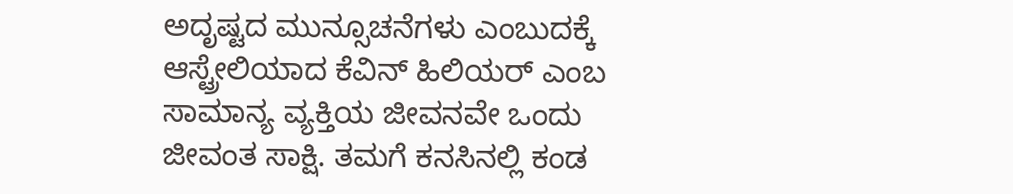ಅದೃಷ್ಟದ ಮುನ್ಸೂಚನೆಗಳು ಎಂಬುದಕ್ಕೆ ಆಸ್ಟ್ರೇಲಿಯಾದ ಕೆವಿನ್ ಹಿಲಿಯರ್ ಎಂಬ ಸಾಮಾನ್ಯ ವ್ಯಕ್ತಿಯ ಜೀವನವೇ ಒಂದು ಜೀವಂತ ಸಾಕ್ಷಿ. ತಮಗೆ ಕನಸಿನಲ್ಲಿ ಕಂಡ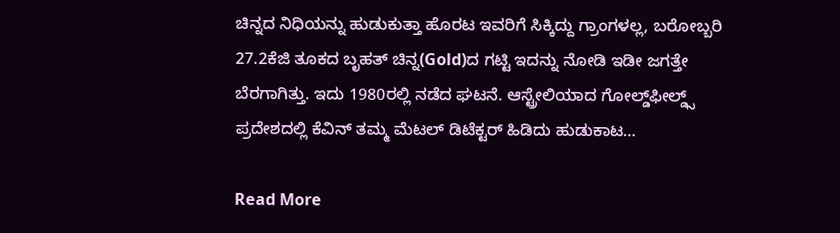ಚಿನ್ನದ ನಿಧಿಯನ್ನು ಹುಡುಕುತ್ತಾ ಹೊರಟ ಇವರಿಗೆ ಸಿಕ್ಕಿದ್ದು ಗ್ರಾಂಗಳಲ್ಲ, ಬರೋಬ್ಬರಿ 27.2ಕೆಜಿ ತೂಕದ ಬೃಹತ್ ಚಿನ್ನ(Gold)ದ ಗಟ್ಟಿ ಇದನ್ನು ನೋಡಿ ಇಡೀ ಜಗತ್ತೇ ಬೆರಗಾಗಿತ್ತು. ಇದು 1980ರಲ್ಲಿ ನಡೆದ ಘಟನೆ. ಆಸ್ಟ್ರೇಲಿಯಾದ ಗೋಲ್ಡ್‌ಫೀಲ್ಡ್ಸ್ ಪ್ರದೇಶದಲ್ಲಿ ಕೆವಿನ್ ತಮ್ಮ ಮೆಟಲ್ ಡಿಟೆಕ್ಟರ್ ಹಿಡಿದು ಹುಡುಕಾಟ…

Read More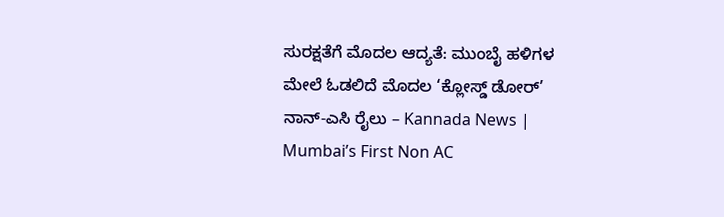ಸುರಕ್ಷತೆಗೆ ಮೊದಲ ಆದ್ಯತೆ: ಮುಂಬೈ ಹಳಿಗಳ ಮೇಲೆ ಓಡಲಿದೆ ಮೊದಲ ‘ಕ್ಲೋಸ್ಡ್ ಡೋರ್’ ನಾನ್-ಎಸಿ ರೈಲು – Kannada News | Mumbai’s First Non AC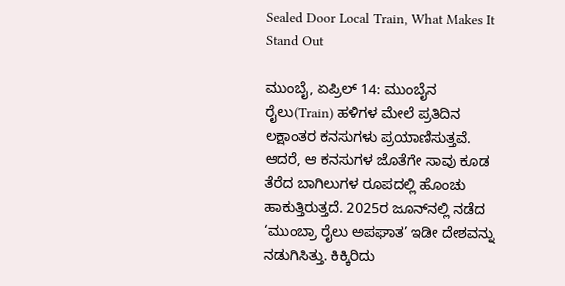Sealed Door Local Train, What Makes It Stand Out

ಮುಂಬೈ, ಏಪ್ರಿಲ್ 14: ಮುಂಬೈನ ರೈಲು(Train) ಹಳಿಗಳ ಮೇಲೆ ಪ್ರತಿದಿನ ಲಕ್ಷಾಂತರ ಕನಸುಗಳು ಪ್ರಯಾಣಿಸುತ್ತವೆ. ಆದರೆ, ಆ ಕನಸುಗಳ ಜೊತೆಗೇ ಸಾವು ಕೂಡ ತೆರೆದ ಬಾಗಿಲುಗಳ ರೂಪದಲ್ಲಿ ಹೊಂಚು ಹಾಕುತ್ತಿರುತ್ತದೆ. 2025ರ ಜೂನ್‌ನಲ್ಲಿ ನಡೆದ ‘ಮುಂಬ್ರಾ ರೈಲು ಅಪಘಾತ’ ಇಡೀ ದೇಶವನ್ನು ನಡುಗಿಸಿತ್ತು. ಕಿಕ್ಕಿರಿದು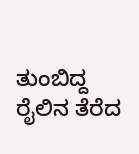ತುಂಬಿದ್ದ ರೈಲಿನ ತೆರೆದ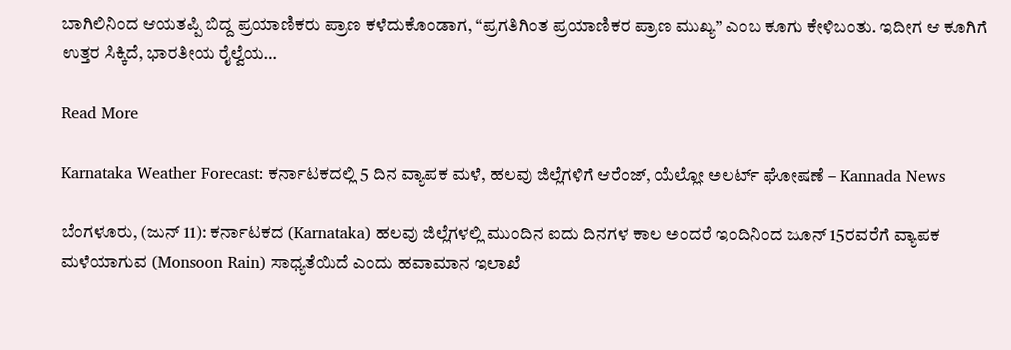ಬಾಗಿಲಿನಿಂದ ಆಯತಪ್ಪಿ ಬಿದ್ದ ಪ್ರಯಾಣಿಕರು ಪ್ರಾಣ ಕಳೆದುಕೊಂಡಾಗ, “ಪ್ರಗತಿಗಿಂತ ಪ್ರಯಾಣಿಕರ ಪ್ರಾಣ ಮುಖ್ಯ” ಎಂಬ ಕೂಗು ಕೇಳಿಬಂತು. ಇದೀಗ ಆ ಕೂಗಿಗೆ ಉತ್ತರ ಸಿಕ್ಕಿದೆ, ಭಾರತೀಯ ರೈಲ್ವೆಯ…

Read More

Karnataka Weather Forecast: ಕರ್ನಾಟಕದಲ್ಲಿ 5 ದಿನ ವ್ಯಾಪಕ ಮಳೆ, ಹಲವು ಜಿಲ್ಲೆಗಳಿಗೆ ಆರೆಂಜ್, ಯೆಲ್ಲೋ ಅಲರ್ಟ್ ಘೋಷಣೆ – Kannada News

ಬೆಂಗಳೂರು, (ಜುನ್ 11): ಕರ್ನಾಟಕದ (Karnataka) ಹಲವು ಜಿಲ್ಲೆಗಳಲ್ಲಿ ಮುಂದಿನ ಐದು ದಿನಗಳ ಕಾಲ ಅಂದರೆ ಇಂದಿನಿಂದ ಜೂನ್ 15ರವರೆಗೆ ವ್ಯಾಪಕ ಮಳೆಯಾಗುವ (Monsoon Rain) ಸಾಧ್ಯತೆಯಿದೆ ಎಂದು ಹವಾಮಾನ ಇಲಾಖೆ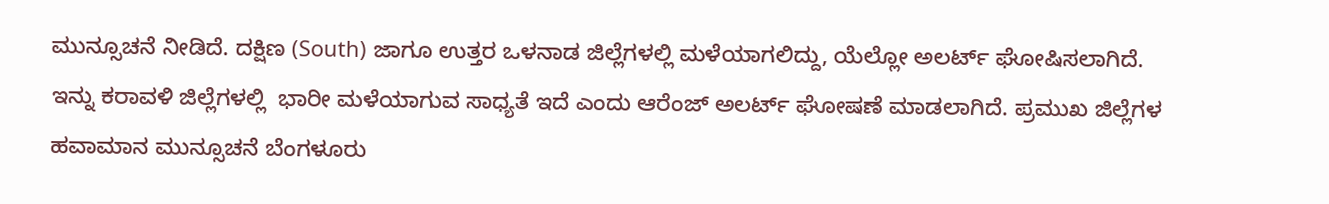ಮುನ್ಸೂಚನೆ ನೀಡಿದೆ. ದಕ್ಷಿಣ (South) ಜಾಗೂ ಉತ್ತರ ಒಳನಾಡ ಜಿಲ್ಲೆಗಳಲ್ಲಿ ಮಳೆಯಾಗಲಿದ್ದು, ಯೆಲ್ಲೋ ಅಲರ್ಟ್ ಘೋಷಿಸಲಾಗಿದೆ. ಇನ್ನು ಕರಾವಳಿ ಜಿಲ್ಲೆಗಳಲ್ಲಿ  ಭಾರೀ ಮಳೆಯಾಗುವ ಸಾಧ್ಯತೆ ಇದೆ ಎಂದು ಆರೆಂಜ್ ಅಲರ್ಟ್ ಘೋಷಣೆ ಮಾಡಲಾಗಿದೆ. ಪ್ರಮುಖ ಜಿಲ್ಲೆಗಳ ಹವಾಮಾನ ಮುನ್ಸೂಚನೆ ಬೆಂಗಳೂರು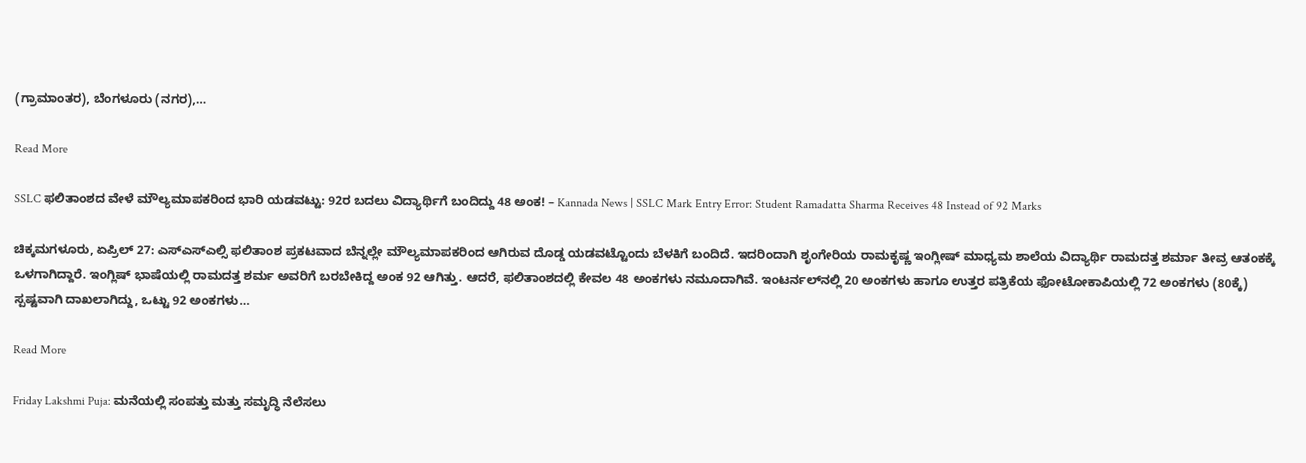(ಗ್ರಾಮಾಂತರ), ಬೆಂಗಳೂರು (ನಗರ),…

Read More

SSLC ಫಲಿತಾಂಶದ ವೇಳೆ ಮೌಲ್ಯಮಾಪಕರಿಂದ ಭಾರಿ ಯಡವಟ್ಟು: 92ರ ಬದಲು ವಿದ್ಯಾರ್ಥಿಗೆ ಬಂದಿದ್ದು 48 ಅಂಕ! – Kannada News | SSLC Mark Entry Error: Student Ramadatta Sharma Receives 48 Instead of 92 Marks

ಚಿಕ್ಕಮಗಳೂರು, ಏಪ್ರಿಲ್ 27: ಎಸ್ಎಸ್ಎಲ್ಸಿ ಫಲಿತಾಂಶ ಪ್ರಕಟವಾದ ಬೆನ್ನಲ್ಲೇ ಮೌಲ್ಯಮಾಪಕರಿಂದ ಆಗಿರುವ ದೊಡ್ಡ ಯಡವಟ್ಟೊಂದು ಬೆಳಕಿಗೆ ಬಂದಿದೆ. ಇದರಿಂದಾಗಿ ಶೃಂಗೇರಿಯ ರಾಮಕೃಷ್ಣ ಇಂಗ್ಲೀಷ್ ಮಾಧ್ಯಮ ಶಾಲೆಯ ವಿದ್ಯಾರ್ಥಿ ರಾಮದತ್ತ ಶರ್ಮಾ ತೀವ್ರ ಆತಂಕಕ್ಕೆ ಒಳಗಾಗಿದ್ದಾರೆ. ಇಂಗ್ಲಿಷ್ ಭಾಷೆಯಲ್ಲಿ ರಾಮದತ್ತ ಶರ್ಮ ಅವರಿಗೆ ಬರಬೇಕಿದ್ದ ಅಂಕ 92 ಆಗಿತ್ತು. ಆದರೆ, ಫಲಿತಾಂಶದಲ್ಲಿ ಕೇವಲ 48 ಅಂಕಗಳು ನಮೂದಾಗಿವೆ. ಇಂಟರ್ನಲ್‌ನಲ್ಲಿ 20 ಅಂಕಗಳು ಹಾಗೂ ಉತ್ತರ ಪತ್ರಿಕೆಯ ಫೋಟೋಕಾಪಿಯಲ್ಲಿ 72 ಅಂಕಗಳು (80ಕ್ಕೆ) ಸ್ಪಷ್ಟವಾಗಿ ದಾಖಲಾಗಿದ್ದು, ಒಟ್ಟು 92 ಅಂಕಗಳು…

Read More

Friday Lakshmi Puja: ಮನೆಯಲ್ಲಿ ಸಂಪತ್ತು ಮತ್ತು ಸಮೃದ್ಧಿ ನೆಲೆಸಲು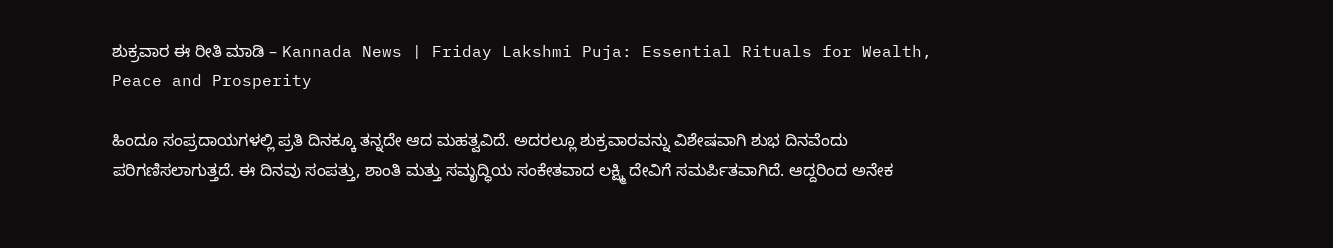ಶುಕ್ರವಾರ ಈ ರೀತಿ ಮಾಡಿ – Kannada News | Friday Lakshmi Puja: Essential Rituals for Wealth, Peace and Prosperity

ಹಿಂದೂ ಸಂಪ್ರದಾಯಗಳಲ್ಲಿ ಪ್ರತಿ ದಿನಕ್ಕೂ ತನ್ನದೇ ಆದ ಮಹತ್ವವಿದೆ. ಅದರಲ್ಲೂ ಶುಕ್ರವಾರವನ್ನು ವಿಶೇಷವಾಗಿ ಶುಭ ದಿನವೆಂದು ಪರಿಗಣಿಸಲಾಗುತ್ತದೆ. ಈ ದಿನವು ಸಂಪತ್ತು, ಶಾಂತಿ ಮತ್ತು ಸಮೃದ್ಧಿಯ ಸಂಕೇತವಾದ ಲಕ್ಷ್ಮಿ ದೇವಿಗೆ ಸಮರ್ಪಿತವಾಗಿದೆ. ಆದ್ದರಿಂದ ಅನೇಕ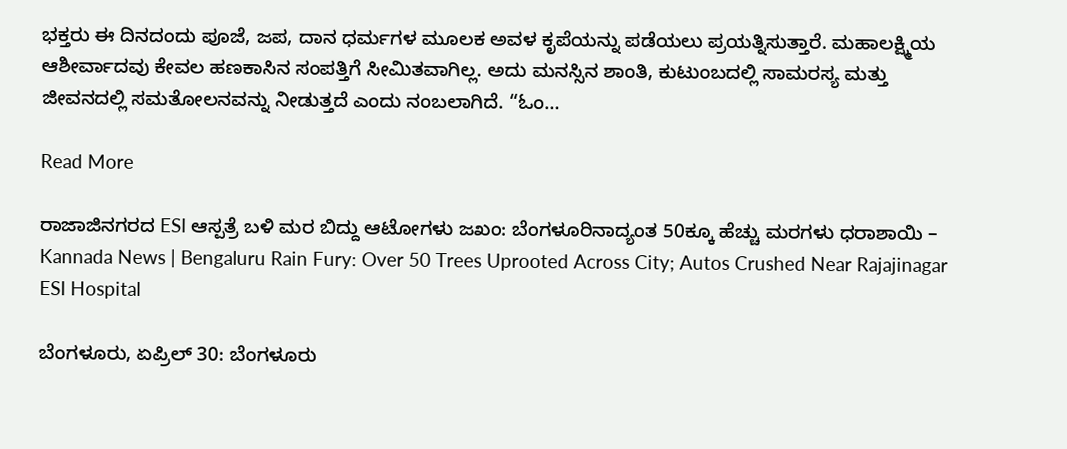ಭಕ್ತರು ಈ ದಿನದಂದು ಪೂಜೆ, ಜಪ, ದಾನ ಧರ್ಮಗಳ ಮೂಲಕ ಅವಳ ಕೃಪೆಯನ್ನು ಪಡೆಯಲು ಪ್ರಯತ್ನಿಸುತ್ತಾರೆ. ಮಹಾಲಕ್ಷ್ಮಿಯ ಆಶೀರ್ವಾದವು ಕೇವಲ ಹಣಕಾಸಿನ ಸಂಪತ್ತಿಗೆ ಸೀಮಿತವಾಗಿಲ್ಲ. ಅದು ಮನಸ್ಸಿನ ಶಾಂತಿ, ಕುಟುಂಬದಲ್ಲಿ ಸಾಮರಸ್ಯ ಮತ್ತು ಜೀವನದಲ್ಲಿ ಸಮತೋಲನವನ್ನು ನೀಡುತ್ತದೆ ಎಂದು ನಂಬಲಾಗಿದೆ. “ಓಂ…

Read More

ರಾಜಾಜಿನಗರದ ESI ಆಸ್ಪತ್ರೆ ಬಳಿ ಮರ ಬಿದ್ದು ಆಟೋಗಳು ಜಖಂ: ಬೆಂಗಳೂರಿನಾದ್ಯಂತ 50ಕ್ಕೂ ಹೆಚ್ಚು ಮರಗಳು ಧರಾಶಾಯಿ – Kannada News | Bengaluru Rain Fury: Over 50 Trees Uprooted Across City; Autos Crushed Near Rajajinagar ESI Hospital

ಬೆಂಗಳೂರು, ಏಪ್ರಿಲ್ 30: ಬೆಂಗಳೂರು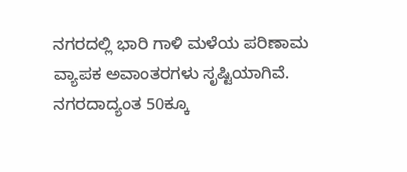ನಗರದಲ್ಲಿ ಭಾರಿ ಗಾಳಿ ಮಳೆಯ ಪರಿಣಾಮ ವ್ಯಾಪಕ ಅವಾಂತರಗಳು ಸೃಷ್ಟಿಯಾಗಿವೆ. ನಗರದಾದ್ಯಂತ 50ಕ್ಕೂ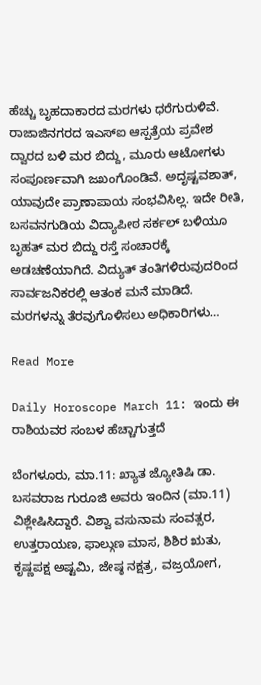ಹೆಚ್ಚು ಬೃಹದಾಕಾರದ ಮರಗಳು ಧರೆಗುರುಳಿವೆ. ರಾಜಾಜಿನಗರದ ಇಎಸ್‌ಐ ಆಸ್ಪತ್ರೆಯ ಪ್ರವೇಶ ದ್ವಾರದ ಬಳಿ ಮರ ಬಿದ್ದು, ಮೂರು ಆಟೋಗಳು ಸಂಪೂರ್ಣವಾಗಿ ಜಖಂಗೊಂಡಿವೆ. ಅದೃಷ್ಟವಶಾತ್, ಯಾವುದೇ ಪ್ರಾಣಾಪಾಯ ಸಂಭವಿಸಿಲ್ಲ. ಇದೇ ರೀತಿ, ಬಸವನಗುಡಿಯ ವಿದ್ಯಾಪೀಠ ಸರ್ಕಲ್ ಬಳಿಯೂ ಬೃಹತ್ ಮರ ಬಿದ್ದು ರಸ್ತೆ ಸಂಚಾರಕ್ಕೆ ಅಡಚಣೆಯಾಗಿದೆ. ವಿದ್ಯುತ್ ತಂತಿಗಳಿರುವುದರಿಂದ ಸಾರ್ವಜನಿಕರಲ್ಲಿ ಆತಂಕ ಮನೆ ಮಾಡಿದೆ. ಮರಗಳನ್ನು ತೆರವುಗೊಳಿಸಲು ಅಧಿಕಾರಿಗಳು…

Read More

Daily Horoscope March 11: ಇಂದು ಈ ರಾಶಿಯವರ ಸಂಬಳ ಹೆಚ್ಚಾಗುತ್ತದೆ

ಬೆಂಗಳೂರು, ಮಾ.11: ಖ್ಯಾತ ಜ್ಯೋತಿಷಿ ಡಾ. ಬಸವರಾಜ ಗುರೂಜಿ ಅವರು ಇಂದಿನ (ಮಾ.11) ವಿಶ್ಲೇಷಿಸಿದ್ದಾರೆ. ವಿಶ್ವಾ ವಸುನಾಮ ಸಂವತ್ಸರ, ಉತ್ತರಾಯಣ, ಫಾಲ್ಗುಣ ಮಾಸ, ಶಿಶಿರ ಋತು, ಕೃಷ್ಣಪಕ್ಷ ಅಷ್ಟಮಿ, ಜೇಷ್ಠ ನಕ್ಷತ್ರ, ವಜ್ರಯೋಗ,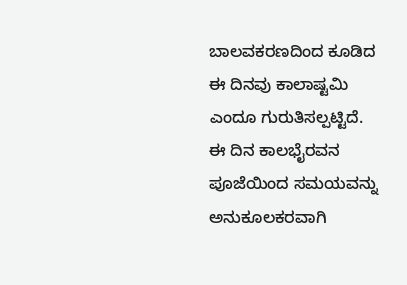ಬಾಲವಕರಣದಿಂದ ಕೂಡಿದ ಈ ದಿನವು ಕಾಲಾಷ್ಟಮಿ ಎಂದೂ ಗುರುತಿಸಲ್ಪಟ್ಟಿದೆ. ಈ ದಿನ ಕಾಲಭೈರವನ ಪೂಜೆಯಿಂದ ಸಮಯವನ್ನು ಅನುಕೂಲಕರವಾಗಿ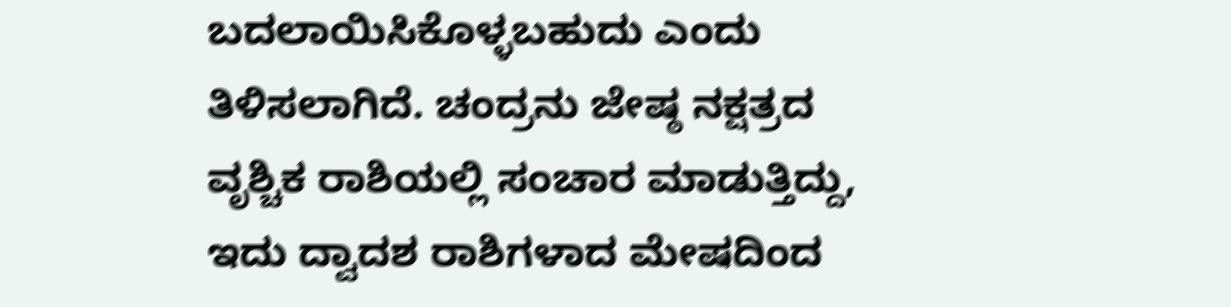ಬದಲಾಯಿಸಿಕೊಳ್ಳಬಹುದು ಎಂದು ತಿಳಿಸಲಾಗಿದೆ. ಚಂದ್ರನು ಜೇಷ್ಠ ನಕ್ಷತ್ರದ ವೃಶ್ಚಿಕ ರಾಶಿಯಲ್ಲಿ ಸಂಚಾರ ಮಾಡುತ್ತಿದ್ದು, ಇದು ದ್ವಾದಶ ರಾಶಿಗಳಾದ ಮೇಷದಿಂದ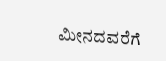ಮೀನದವರೆಗೆ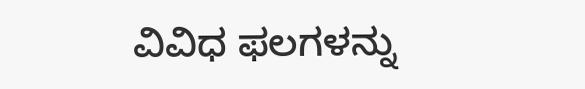ವಿವಿಧ ಫಲಗಳನ್ನು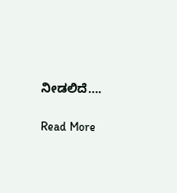ನೀಡಲಿದೆ….

Read More